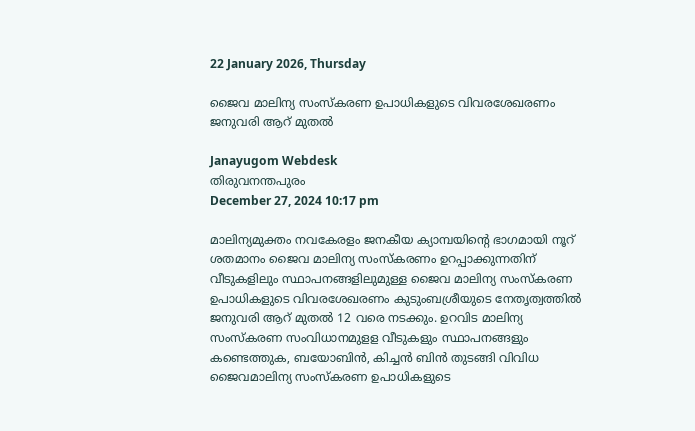22 January 2026, Thursday

ജൈവ മാലിന്യ സംസ്കരണ ഉപാധികളുടെ വിവരശേഖരണം ജനുവരി ആറ് മുതൽ

Janayugom Webdesk
തിരുവനന്തപുരം
December 27, 2024 10:17 pm

മാലിന്യമുക്തം നവകേരളം ജനകീയ ക്യാമ്പയിന്റെ ഭാഗമായി നൂറ് ശതമാനം ജൈവ മാലിന്യ സംസ്കരണം ഉറപ്പാക്കുന്നതിന് വീടുകളിലും സ്ഥാപനങ്ങളിലുമുള്ള ജൈവ മാലിന്യ സംസ്കരണ ഉപാധികളുടെ വിവരശേഖരണം കുടുംബശ്രീയുടെ നേതൃത്വത്തിൽ ജനുവരി ആറ് മുതൽ 12 വരെ നടക്കും. ഉറവിട മാലിന്യ സംസ്കരണ സംവിധാനമുളള വീടുകളും സ്ഥാപനങ്ങളും കണ്ടെത്തുക, ബയോബിൻ, കിച്ചൻ ബിൻ തുടങ്ങി വിവിധ ജൈവമാലിന്യ സംസ്കരണ ഉപാധികളുടെ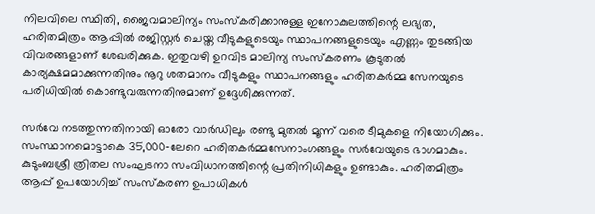നിലവിലെ സ്ഥിതി, ജൈവമാലിന്യം സംസ്കരിക്കാനുള്ള ഇനോകുലത്തിന്റെ ലഭ്യത, ഹരിതമിത്രം ആപ്പിൽ രജിസ്റ്റർ ചെയ്ത വീടുകളുടെയും സ്ഥാപനങ്ങളുടെയും എണ്ണം തുടങ്ങിയ വിവരങ്ങളാണ് ശേഖരിക്കുക. ഇതുവഴി ഉറവിട മാലിന്യ സംസ്കരണം കൂടുതൽ കാര്യക്ഷമമാക്കുന്നതിനും നൂറു ശതമാനം വീടുകളും സ്ഥാപനങ്ങളും ഹരിതകർമ്മ സേനയുടെ പരിധിയിൽ കൊണ്ടുവരുന്നതിനുമാണ് ഉദ്ദേശിക്കുന്നത്.

സർവേ നടത്തുന്നതിനായി ഓരോ വാർഡിലും രണ്ടു മുതൽ മൂന്ന് വരെ ടീമുകളെ നിയോഗിക്കും. സംസ്ഥാനമൊട്ടാകെ 35,000‑ലേറെ ഹരിതകർമ്മസേനാംഗങ്ങളും സർവേയുടെ ഭാഗമാകും. കുടുംബശ്രീ ത്രിതല സംഘടനാ സംവിധാനത്തിന്റെ പ്രതിനിധികളും ഉണ്ടാകും. ഹരിതമിത്രം ആപ്പ് ഉപയോഗിച്ച് സംസ്കരണ ഉപാധികൾ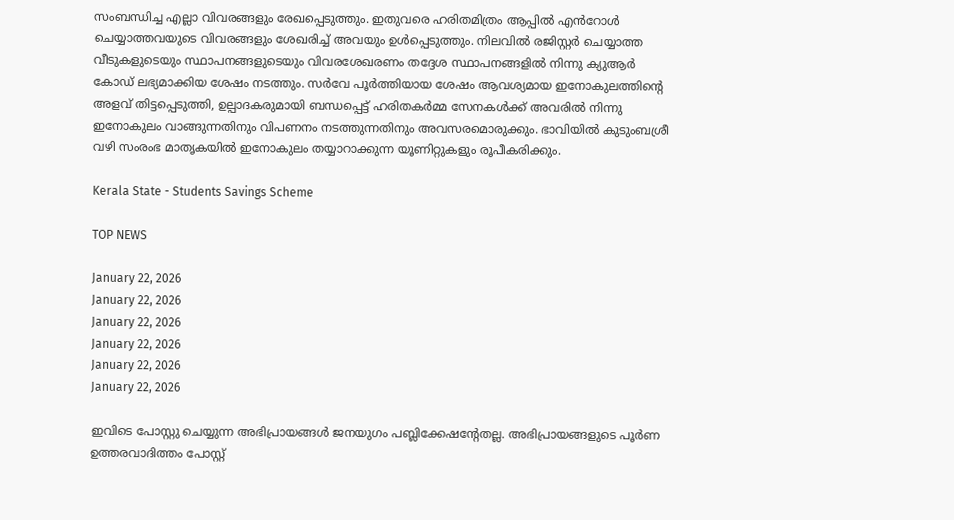സംബന്ധിച്ച എല്ലാ വിവരങ്ങളും രേഖപ്പെടുത്തും. ഇതുവരെ ഹരിതമിത്രം ആപ്പിൽ എൻറോൾ ചെയ്യാത്തവയുടെ വിവരങ്ങളും ശേഖരിച്ച് അവയും ഉൾപ്പെടുത്തും. നിലവിൽ രജിസ്റ്റർ ചെയ്യാത്ത വീടുകളുടെയും സ്ഥാപനങ്ങളുടെയും വിവരശേഖരണം തദ്ദേശ സ്ഥാപനങ്ങളിൽ നിന്നു ക്യുആർ കോഡ് ലഭ്യമാക്കിയ ശേഷം നടത്തും. സർവേ പൂർത്തിയായ ശേഷം ആവശ്യമായ ഇനോകുലത്തിന്റെ അളവ് തിട്ടപ്പെടുത്തി, ഉല്പാദകരുമായി ബന്ധപ്പെട്ട് ഹരിതകർമ്മ സേനകൾക്ക് അവരിൽ നിന്നു ഇനോകുലം വാങ്ങുന്നതിനും വിപണനം നടത്തുന്നതിനും അവസരമൊരുക്കും. ഭാവിയിൽ കുടുംബശ്രീ വഴി സംരംഭ മാതൃകയിൽ ഇനോകുലം തയ്യാറാക്കുന്ന യൂണിറ്റുകളും രൂപീകരിക്കും.

Kerala State - Students Savings Scheme

TOP NEWS

January 22, 2026
January 22, 2026
January 22, 2026
January 22, 2026
January 22, 2026
January 22, 2026

ഇവിടെ പോസ്റ്റു ചെയ്യുന്ന അഭിപ്രായങ്ങള്‍ ജനയുഗം പബ്ലിക്കേഷന്റേതല്ല. അഭിപ്രായങ്ങളുടെ പൂര്‍ണ ഉത്തരവാദിത്തം പോസ്റ്റ്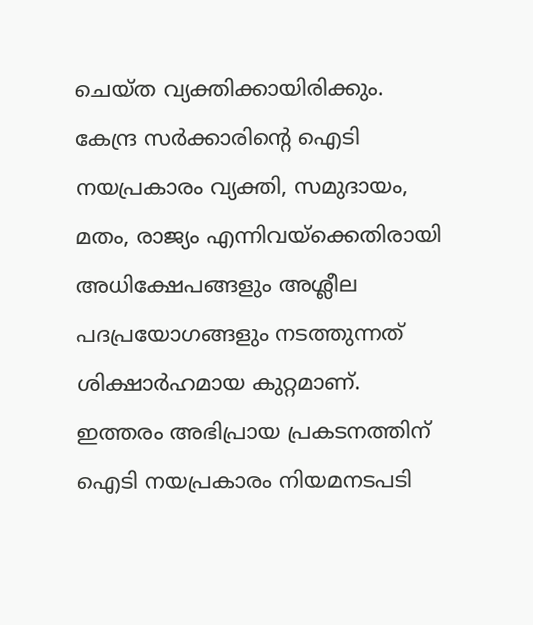ചെയ്ത വ്യക്തിക്കായിരിക്കും. കേന്ദ്ര സര്‍ക്കാരിന്റെ ഐടി നയപ്രകാരം വ്യക്തി, സമുദായം, മതം, രാജ്യം എന്നിവയ്‌ക്കെതിരായി അധിക്ഷേപങ്ങളും അശ്ലീല പദപ്രയോഗങ്ങളും നടത്തുന്നത് ശിക്ഷാര്‍ഹമായ കുറ്റമാണ്. ഇത്തരം അഭിപ്രായ പ്രകടനത്തിന് ഐടി നയപ്രകാരം നിയമനടപടി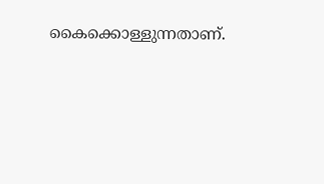കൈക്കൊള്ളുന്നതാണ്.